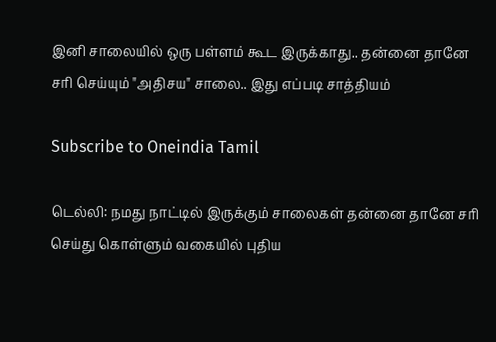இனி சாலையில் ஒரு பள்ளம் கூட இருக்காது.. தன்னை தானே சரி செய்யும் "அதிசய" சாலை.. இது எப்படி சாத்தியம்

Subscribe to Oneindia Tamil

டெல்லி: நமது நாட்டில் இருக்கும் சாலைகள் தன்னை தானே சரி செய்து கொள்ளும் வகையில் புதிய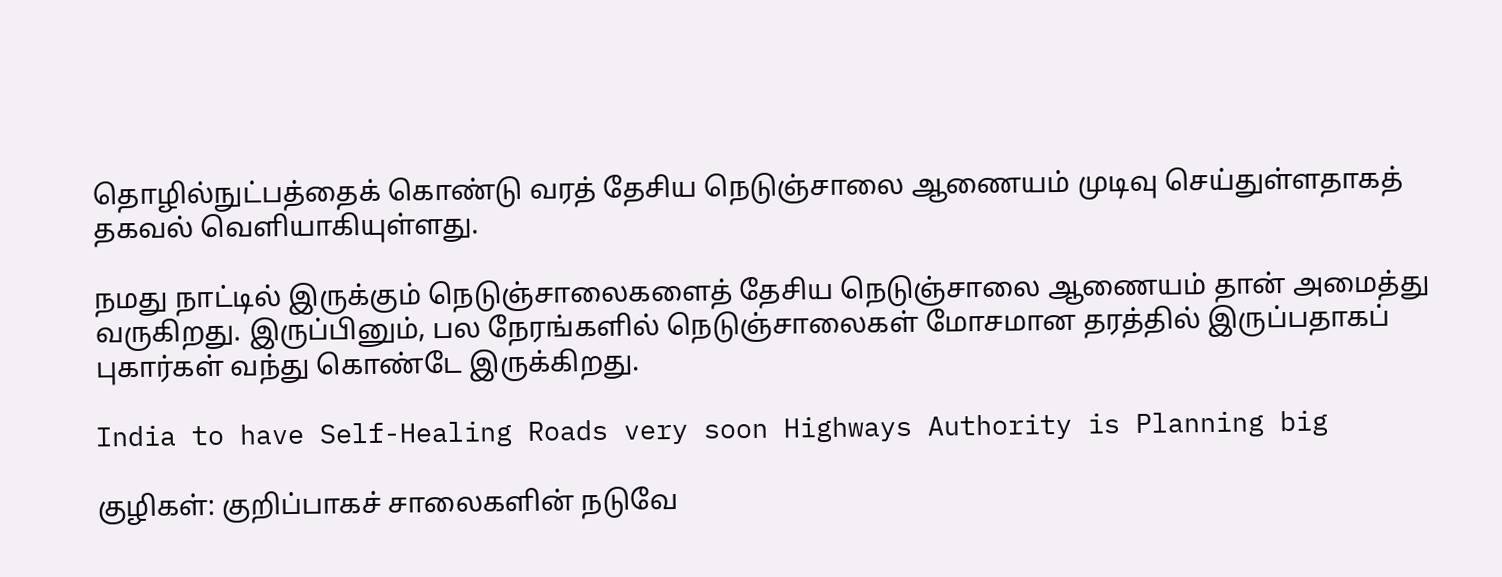தொழில்நுட்பத்தைக் கொண்டு வரத் தேசிய நெடுஞ்சாலை ஆணையம் முடிவு செய்துள்ளதாகத் தகவல் வெளியாகியுள்ளது.

நமது நாட்டில் இருக்கும் நெடுஞ்சாலைகளைத் தேசிய நெடுஞ்சாலை ஆணையம் தான் அமைத்து வருகிறது. இருப்பினும், பல நேரங்களில் நெடுஞ்சாலைகள் மோசமான தரத்தில் இருப்பதாகப் புகார்கள் வந்து கொண்டே இருக்கிறது.

India to have Self-Healing Roads very soon Highways Authority is Planning big

குழிகள்: குறிப்பாகச் சாலைகளின் நடுவே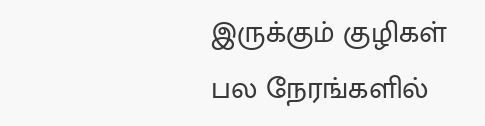இருக்கும் குழிகள் பல நேரங்களில்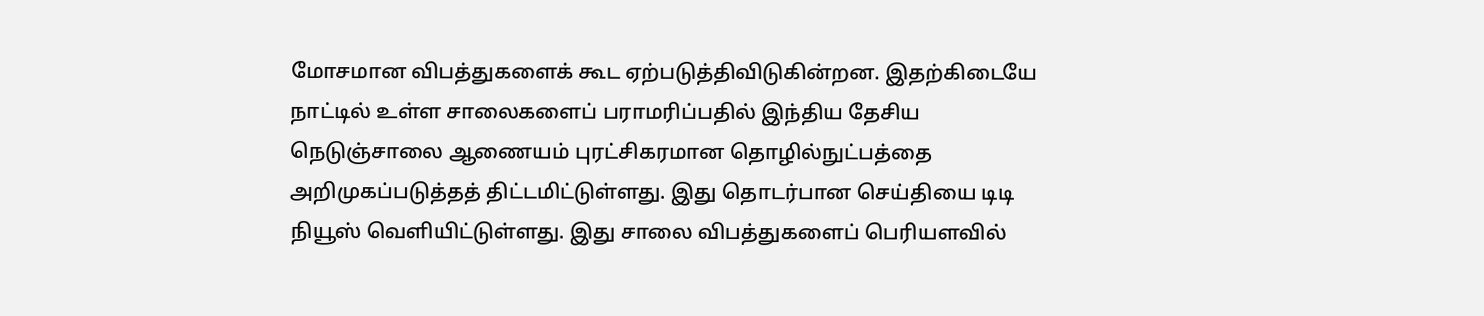மோசமான விபத்துகளைக் கூட ஏற்படுத்திவிடுகின்றன. இதற்கிடையே நாட்டில் உள்ள சாலைகளைப் பராமரிப்பதில் இந்திய தேசிய நெடுஞ்சாலை ஆணையம் புரட்சிகரமான தொழில்நுட்பத்தை அறிமுகப்படுத்தத் திட்டமிட்டுள்ளது. இது தொடர்பான செய்தியை டிடி நியூஸ் வெளியிட்டுள்ளது. இது சாலை விபத்துகளைப் பெரியளவில்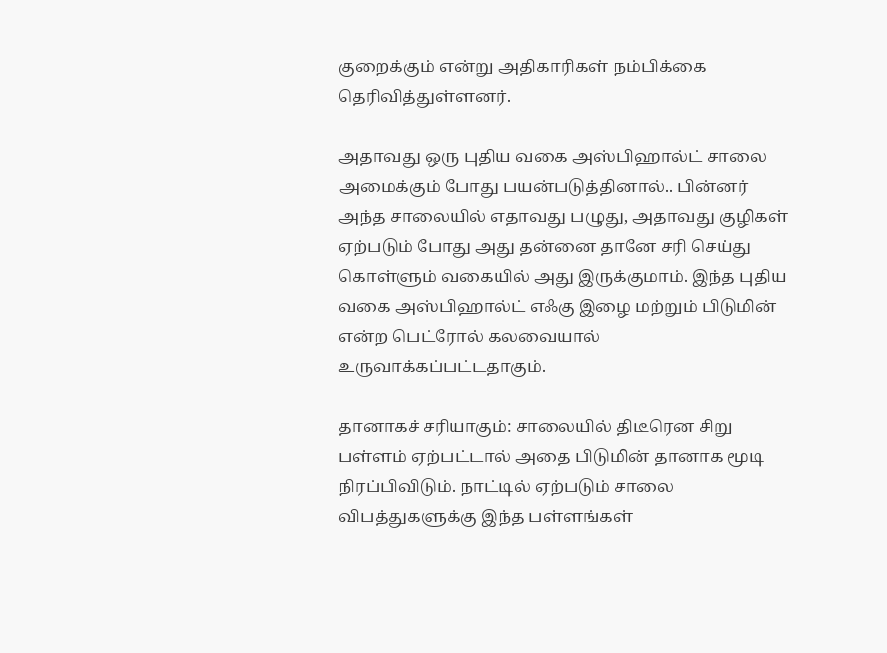குறைக்கும் என்று அதிகாரிகள் நம்பிக்கை தெரிவித்துள்ளனர்.

அதாவது ஒரு புதிய வகை அஸ்பிஹால்ட் சாலை அமைக்கும் போது பயன்படுத்தினால்.. பின்னர் அந்த சாலையில் எதாவது பழுது, அதாவது குழிகள் ஏற்படும் போது அது தன்னை தானே சரி செய்து கொள்ளும் வகையில் அது இருக்குமாம். இந்த புதிய வகை அஸ்பிஹால்ட் எஃகு இழை மற்றும் பிடுமின் என்ற பெட்ரோல் கலவையால் உருவாக்கப்பட்டதாகும்.

தானாகச் சரியாகும்: சாலையில் திடீரென சிறு பள்ளம் ஏற்பட்டால் அதை பிடுமின் தானாக மூடி நிரப்பிவிடும். நாட்டில் ஏற்படும் சாலை விபத்துகளுக்கு இந்த பள்ளங்கள்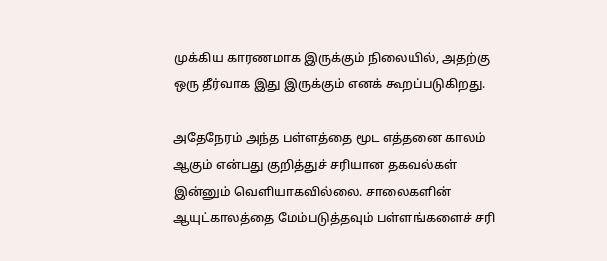முக்கிய காரணமாக இருக்கும் நிலையில், அதற்கு ஒரு தீர்வாக இது இருக்கும் எனக் கூறப்படுகிறது.

அதேநேரம் அந்த பள்ளத்தை மூட எத்தனை காலம் ஆகும் என்பது குறித்துச் சரியான தகவல்கள் இன்னும் வெளியாகவில்லை. சாலைகளின் ஆயுட்காலத்தை மேம்படுத்தவும் பள்ளங்களைச் சரி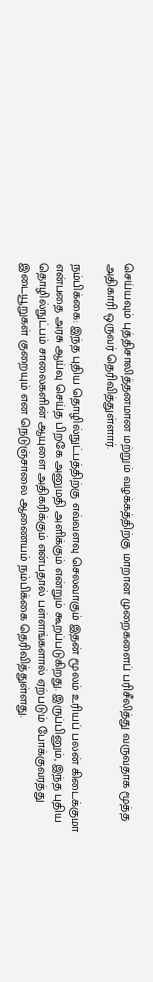செய்யவும் புத்திசாலித்தனமான மற்றும் வழக்கத்திற்கு மாறான முறைகளைப் பரிசீலித்து வருவதாக மூத்த அதிகாரி ஒருவர் தெரிவித்துள்ளார்.

நம்பிக்கை: இந்த புதிய தொழில்நுட்பத்திற்கு எவ்வளவு செலவாகும் இதன் மூலம் உரியப் பலன் கிடைக்குமா என்பதை அரசு ஆய்வு செய்த பிறகே அனுமதி அளிக்கும் என்றும் கூறப்படுகிறது. இருப்பினும், இந்த புதிய தொழில்நுட்பம் சாலைகளின் ஆயுளை அதிகரிக்கும் என்பதால் பள்ளங்களால் ஏற்படும் போக்குவரத்து இடையூறுகள் குறையும் என நெடுஞ்சாலை ஆணையம் நம்பிக்கை தெரிவித்துள்ளது.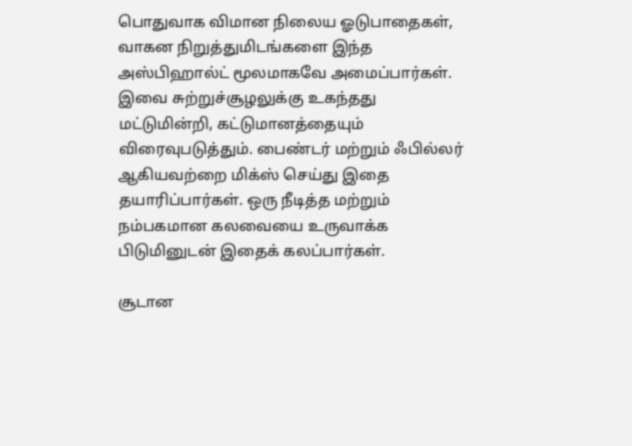பொதுவாக விமான நிலைய ஓடுபாதைகள், வாகன நிறுத்துமிடங்களை இந்த அஸ்பிஹால்ட் மூலமாகவே அமைப்பார்கள். இவை சுற்றுச்சூழலுக்கு உகந்தது மட்டுமின்றி, கட்டுமானத்தையும் விரைவுபடுத்தும். பைண்டர் மற்றும் ஃபில்லர் ஆகியவற்றை மிக்ஸ் செய்து இதை தயாரிப்பார்கள். ஒரு நீடித்த மற்றும் நம்பகமான கலவையை உருவாக்க பிடுமினுடன் இதைக் கலப்பார்கள்.

சூடான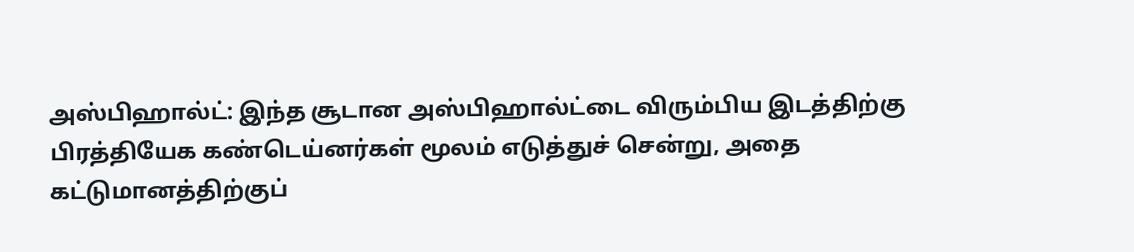அஸ்பிஹால்ட்: இந்த சூடான அஸ்பிஹால்ட்டை விரும்பிய இடத்திற்கு பிரத்தியேக கண்டெய்னர்கள் மூலம் எடுத்துச் சென்று, அதை கட்டுமானத்திற்குப்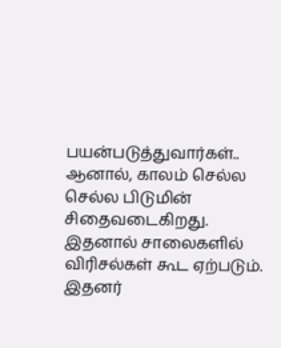பயன்படுத்துவார்கள்.. ஆனால், காலம் செல்ல செல்ல பிடுமின் சிதைவடைகிறது. இதனால் சாலைகளில் விரிசல்கள் கூட ஏற்படும். இதனர்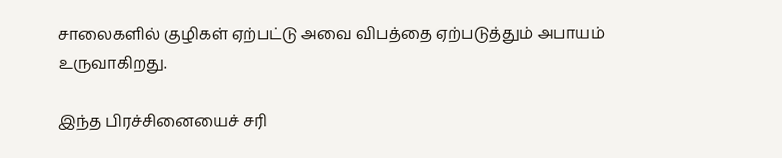சாலைகளில் குழிகள் ஏற்பட்டு அவை விபத்தை ஏற்படுத்தும் அபாயம் உருவாகிறது.

இந்த பிரச்சினையைச் சரி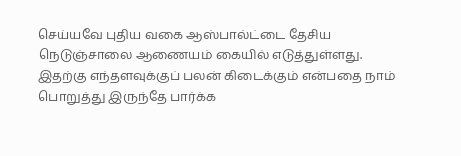செய்யவே புதிய வகை ஆஸ்பால்ட்டை தேசிய நெடுஞ்சாலை ஆணையம் கையில் எடுத்துள்ளது. இதற்கு எந்தளவுக்குப் பலன் கிடைக்கும் என்பதை நாம் பொறுத்து இருந்தே பார்க்க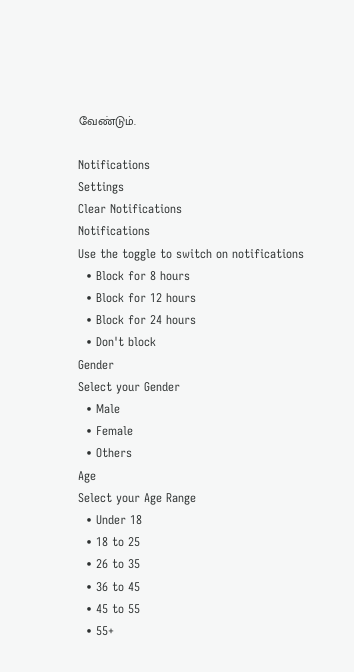வேண்டும்.

Notifications
Settings
Clear Notifications
Notifications
Use the toggle to switch on notifications
  • Block for 8 hours
  • Block for 12 hours
  • Block for 24 hours
  • Don't block
Gender
Select your Gender
  • Male
  • Female
  • Others
Age
Select your Age Range
  • Under 18
  • 18 to 25
  • 26 to 35
  • 36 to 45
  • 45 to 55
  • 55+